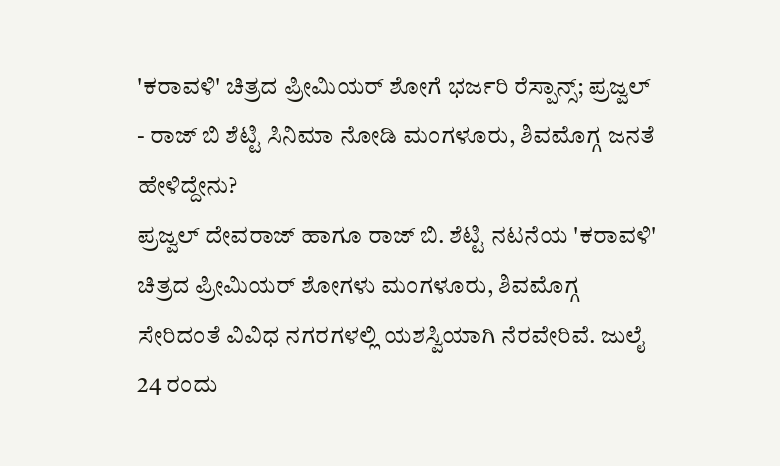'ಕರಾವಳಿ' ಚಿತ್ರದ ಪ್ರೀಮಿಯರ್ ಶೋಗೆ ಭರ್ಜರಿ ರೆಸ್ಪಾನ್ಸ್; ಪ್ರಜ್ವಲ್ - ರಾಜ್ ಬಿ ಶೆಟ್ಟಿ ಸಿನಿಮಾ ನೋಡಿ ಮಂಗಳೂರು, ಶಿವಮೊಗ್ಗ ಜನತೆ ಹೇಳಿದ್ದೇನು?
ಪ್ರಜ್ವಲ್ ದೇವರಾಜ್ ಹಾಗೂ ರಾಜ್ ಬಿ. ಶೆಟ್ಟಿ ನಟನೆಯ 'ಕರಾವಳಿ' ಚಿತ್ರದ ಪ್ರೀಮಿಯರ್ ಶೋಗಳು ಮಂಗಳೂರು, ಶಿವಮೊಗ್ಗ ಸೇರಿದಂತೆ ವಿವಿಧ ನಗರಗಳಲ್ಲಿ ಯಶಸ್ವಿಯಾಗಿ ನೆರವೇರಿವೆ. ಜುಲೈ 24 ರಂದು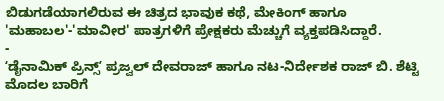ಬಿಡುಗಡೆಯಾಗಲಿರುವ ಈ ಚಿತ್ರದ ಭಾವುಕ ಕಥೆ, ಮೇಕಿಂಗ್ ಹಾಗೂ 'ಮಹಾಬಲ'-'ಮಾವೀರ' ಪಾತ್ರಗಳಿಗೆ ಪ್ರೇಕ್ಷಕರು ಮೆಚ್ಚುಗೆ ವ್ಯಕ್ತಪಡಿಸಿದ್ದಾರೆ.
-
ʻಡೈನಾಮಿಕ್ ಪ್ರಿನ್ಸ್ʼ ಪ್ರಜ್ವಲ್ ದೇವರಾಜ್ ಹಾಗೂ ನಟ-ನಿರ್ದೇಶಕ ರಾಜ್ ಬಿ. ಶೆಟ್ಟಿ ಮೊದಲ ಬಾರಿಗೆ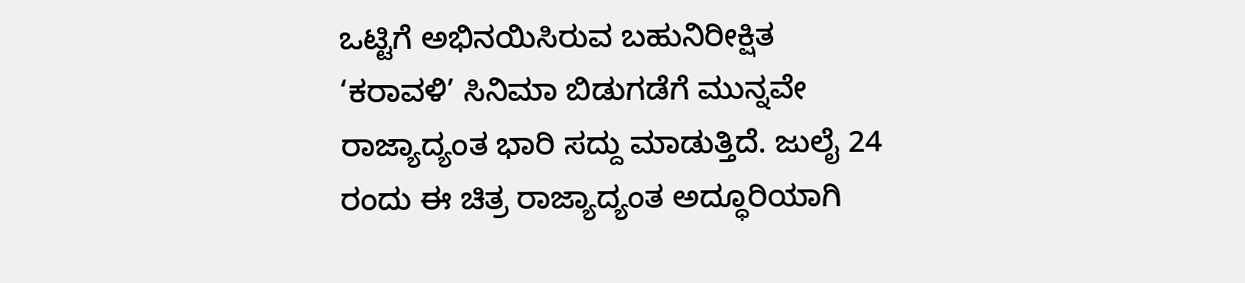ಒಟ್ಟಿಗೆ ಅಭಿನಯಿಸಿರುವ ಬಹುನಿರೀಕ್ಷಿತ ‘ಕರಾವಳಿ’ ಸಿನಿಮಾ ಬಿಡುಗಡೆಗೆ ಮುನ್ನವೇ ರಾಜ್ಯಾದ್ಯಂತ ಭಾರಿ ಸದ್ದು ಮಾಡುತ್ತಿದೆ. ಜುಲೈ 24 ರಂದು ಈ ಚಿತ್ರ ರಾಜ್ಯಾದ್ಯಂತ ಅದ್ಧೂರಿಯಾಗಿ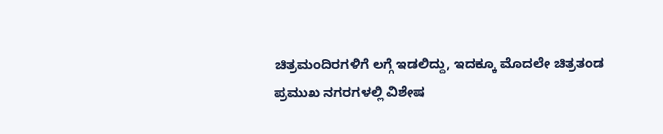ಚಿತ್ರಮಂದಿರಗಳಿಗೆ ಲಗ್ಗೆ ಇಡಲಿದ್ದು, ಇದಕ್ಕೂ ಮೊದಲೇ ಚಿತ್ರತಂಡ ಪ್ರಮುಖ ನಗರಗಳಲ್ಲಿ ವಿಶೇಷ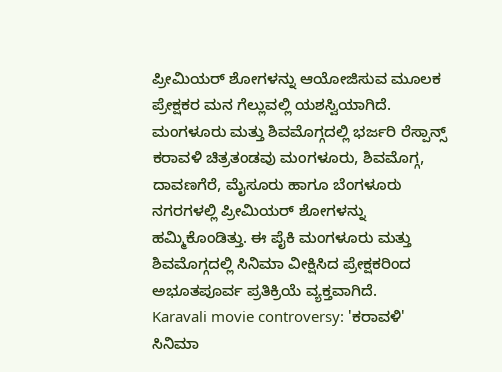ಪ್ರೀಮಿಯರ್ ಶೋಗಳನ್ನು ಆಯೋಜಿಸುವ ಮೂಲಕ ಪ್ರೇಕ್ಷಕರ ಮನ ಗೆಲ್ಲುವಲ್ಲಿ ಯಶಸ್ವಿಯಾಗಿದೆ.
ಮಂಗಳೂರು ಮತ್ತು ಶಿವಮೊಗ್ಗದಲ್ಲಿ ಭರ್ಜರಿ ರೆಸ್ಪಾನ್ಸ್
ಕರಾವಳಿ ಚಿತ್ರತಂಡವು ಮಂಗಳೂರು, ಶಿವಮೊಗ್ಗ, ದಾವಣಗೆರೆ, ಮೈಸೂರು ಹಾಗೂ ಬೆಂಗಳೂರು ನಗರಗಳಲ್ಲಿ ಪ್ರೀಮಿಯರ್ ಶೋಗಳನ್ನು ಹಮ್ಮಿಕೊಂಡಿತ್ತು. ಈ ಪೈಕಿ ಮಂಗಳೂರು ಮತ್ತು ಶಿವಮೊಗ್ಗದಲ್ಲಿ ಸಿನಿಮಾ ವೀಕ್ಷಿಸಿದ ಪ್ರೇಕ್ಷಕರಿಂದ ಅಭೂತಪೂರ್ವ ಪ್ರತಿಕ್ರಿಯೆ ವ್ಯಕ್ತವಾಗಿದೆ.
Karavali movie controversy: 'ಕರಾವಳಿ' ಸಿನಿಮಾ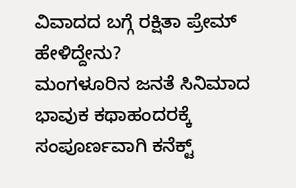ವಿವಾದದ ಬಗ್ಗೆ ರಕ್ಷಿತಾ ಪ್ರೇಮ್ ಹೇಳಿದ್ದೇನು?
ಮಂಗಳೂರಿನ ಜನತೆ ಸಿನಿಮಾದ ಭಾವುಕ ಕಥಾಹಂದರಕ್ಕೆ ಸಂಪೂರ್ಣವಾಗಿ ಕನೆಕ್ಟ್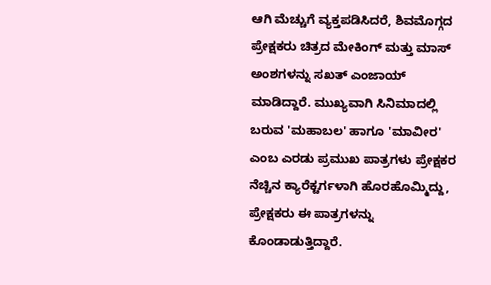ಆಗಿ ಮೆಚ್ಚುಗೆ ವ್ಯಕ್ತಪಡಿಸಿದರೆ, ಶಿವಮೊಗ್ಗದ ಪ್ರೇಕ್ಷಕರು ಚಿತ್ರದ ಮೇಕಿಂಗ್ ಮತ್ತು ಮಾಸ್ ಅಂಶಗಳನ್ನು ಸಖತ್ ಎಂಜಾಯ್ ಮಾಡಿದ್ದಾರೆ. ಮುಖ್ಯವಾಗಿ ಸಿನಿಮಾದಲ್ಲಿ ಬರುವ 'ಮಹಾಬಲ' ಹಾಗೂ 'ಮಾವೀರ' ಎಂಬ ಎರಡು ಪ್ರಮುಖ ಪಾತ್ರಗಳು ಪ್ರೇಕ್ಷಕರ ನೆಚ್ಚಿನ ಕ್ಯಾರೆಕ್ಟರ್ಗಳಾಗಿ ಹೊರಹೊಮ್ಮಿದ್ದು, ಪ್ರೇಕ್ಷಕರು ಈ ಪಾತ್ರಗಳನ್ನು ಕೊಂಡಾಡುತ್ತಿದ್ದಾರೆ.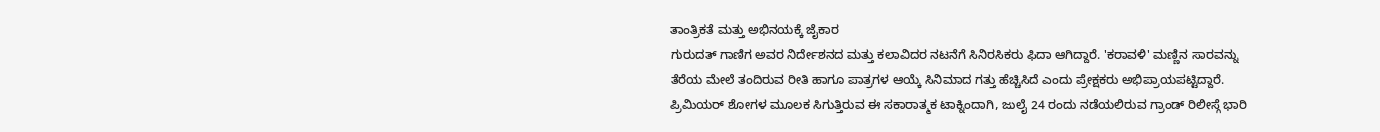ತಾಂತ್ರಿಕತೆ ಮತ್ತು ಅಭಿನಯಕ್ಕೆ ಜೈಕಾರ
ಗುರುದತ್ ಗಾಣಿಗ ಅವರ ನಿರ್ದೇಶನದ ಮತ್ತು ಕಲಾವಿದರ ನಟನೆಗೆ ಸಿನಿರಸಿಕರು ಫಿದಾ ಆಗಿದ್ದಾರೆ. 'ಕರಾವಳಿ' ಮಣ್ಣಿನ ಸಾರವನ್ನು ತೆರೆಯ ಮೇಲೆ ತಂದಿರುವ ರೀತಿ ಹಾಗೂ ಪಾತ್ರಗಳ ಆಯ್ಕೆ ಸಿನಿಮಾದ ಗತ್ತು ಹೆಚ್ಚಿಸಿದೆ ಎಂದು ಪ್ರೇಕ್ಷಕರು ಅಭಿಪ್ರಾಯಪಟ್ಟಿದ್ದಾರೆ. ಪ್ರಿಮಿಯರ್ ಶೋಗಳ ಮೂಲಕ ಸಿಗುತ್ತಿರುವ ಈ ಸಕಾರಾತ್ಮಕ ಟಾಕ್ನಿಂದಾಗಿ, ಜುಲೈ 24 ರಂದು ನಡೆಯಲಿರುವ ಗ್ರಾಂಡ್ ರಿಲೀಸ್ಗೆ ಭಾರಿ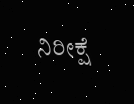ನಿರೀಕ್ಷೆ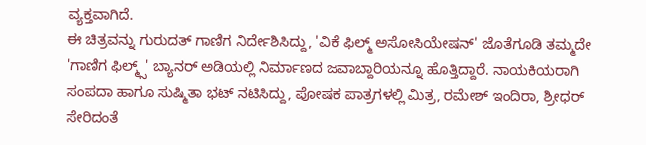ವ್ಯಕ್ತವಾಗಿದೆ.
ಈ ಚಿತ್ರವನ್ನು ಗುರುದತ್ ಗಾಣಿಗ ನಿರ್ದೇಶಿಸಿದ್ದು, 'ವಿಕೆ ಫಿಲ್ಮ್ ಅಸೋಸಿಯೇಷನ್' ಜೊತೆಗೂಡಿ ತಮ್ಮದೇ 'ಗಾಣಿಗ ಫಿಲ್ಮ್ಸ್' ಬ್ಯಾನರ್ ಅಡಿಯಲ್ಲಿ ನಿರ್ಮಾಣದ ಜವಾಬ್ದಾರಿಯನ್ನೂ ಹೊತ್ತಿದ್ದಾರೆ. ನಾಯಕಿಯರಾಗಿ ಸಂಪದಾ ಹಾಗೂ ಸುಷ್ಮಿತಾ ಭಟ್ ನಟಿಸಿದ್ದು, ಪೋಷಕ ಪಾತ್ರಗಳಲ್ಲಿ ಮಿತ್ರ, ರಮೇಶ್ ಇಂದಿರಾ, ಶ್ರೀಧರ್ ಸೇರಿದಂತೆ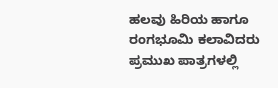ಹಲವು ಹಿರಿಯ ಹಾಗೂ ರಂಗಭೂಮಿ ಕಲಾವಿದರು ಪ್ರಮುಖ ಪಾತ್ರಗಳಲ್ಲಿ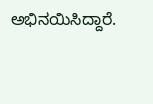ಅಭಿನಯಿಸಿದ್ದಾರೆ.